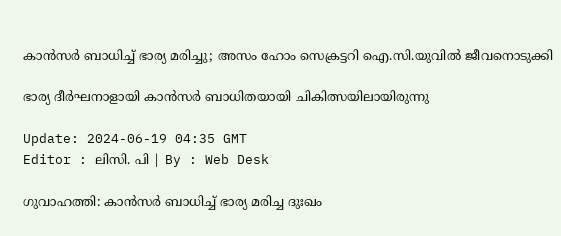കാൻസർ ബാധിച്ച് ഭാര്യ മരിച്ചു; അസം ഹോം സെക്രട്ടറി ഐ.സി.യുവിൽ ജീവനൊടുക്കി

ഭാര്യ ദീർഘനാളായി കാൻസർ ബാധിതയായി ചികിത്സയിലായിരുന്നു

Update: 2024-06-19 04:35 GMT
Editor : ലിസി. പി | By : Web Desk

ഗുവാഹത്തി: കാൻസർ ബാധിച്ച് ഭാര്യ മരിച്ച ദുഃഖം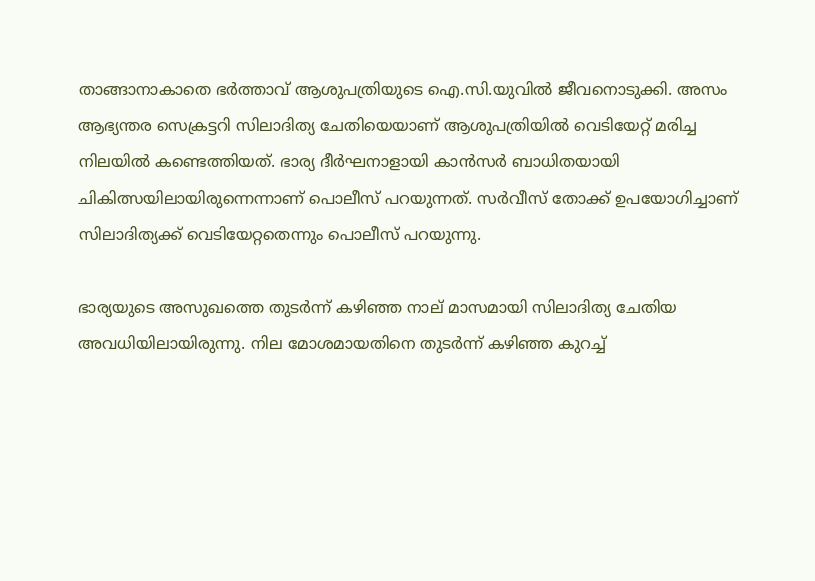താങ്ങാനാകാതെ ഭർത്താവ് ആശുപത്രിയുടെ ഐ.സി.യുവിൽ ജീവനൊടുക്കി. അസം ആഭ്യന്തര സെക്രട്ടറി സിലാദിത്യ ചേതിയെയാണ് ആശുപത്രിയിൽ വെടിയേറ്റ് മരിച്ച നിലയിൽ കണ്ടെത്തിയത്. ഭാര്യ ദീർഘനാളായി കാൻസർ ബാധിതയായി ചികിത്സയിലായിരുന്നെന്നാണ് പൊലീസ് പറയുന്നത്. സർവീസ് തോക്ക് ഉപയോഗിച്ചാണ് സിലാദിത്യക്ക് വെടിയേറ്റതെന്നും പൊലീസ് പറയുന്നു.

ഭാര്യയുടെ അസുഖത്തെ തുടർന്ന് കഴിഞ്ഞ നാല് മാസമായി സിലാദിത്യ ചേതിയ അവധിയിലായിരുന്നു. നില മോശമായതിനെ തുടർന്ന് കഴിഞ്ഞ കുറച്ച്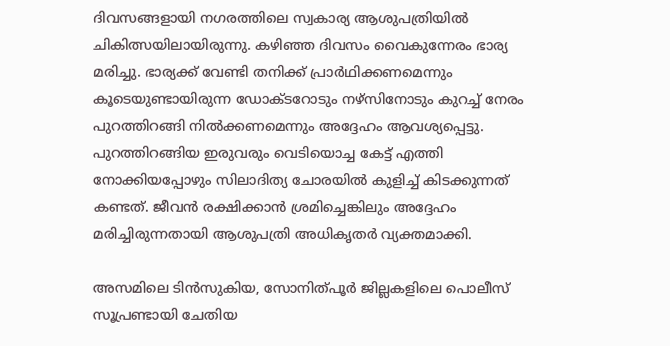ദിവസങ്ങളായി നഗരത്തിലെ സ്വകാര്യ ആശുപത്രിയിൽ ചികിത്സയിലായിരുന്നു. കഴിഞ്ഞ ദിവസം വൈകുന്നേരം ഭാര്യ മരിച്ചു. ഭാര്യക്ക് വേണ്ടി തനിക്ക് പ്രാർഥിക്കണമെന്നും കൂടെയുണ്ടായിരുന്ന ഡോക്ടറോടും നഴ്‌സിനോടും കുറച്ച് നേരം പുറത്തിറങ്ങി നിൽക്കണമെന്നും അദ്ദേഹം ആവശ്യപ്പെട്ടു. പുറത്തിറങ്ങിയ ഇരുവരും വെടിയൊച്ച കേട്ട് എത്തി നോക്കിയപ്പോഴും സിലാദിത്യ ചോരയിൽ കുളിച്ച് കിടക്കുന്നത് കണ്ടത്. ജീവൻ രക്ഷിക്കാൻ ശ്രമിച്ചെങ്കിലും അദ്ദേഹം മരിച്ചിരുന്നതായി ആശുപത്രി അധികൃതർ വ്യക്തമാക്കി.

അസമിലെ ടിൻസുകിയ, സോനിത്പൂർ ജില്ലകളിലെ പൊലീസ് സൂപ്രണ്ടായി ചേതിയ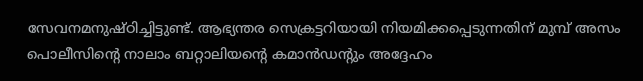സേവനമനുഷ്ഠിച്ചിട്ടുണ്ട്. ആഭ്യന്തര സെക്രട്ടറിയായി നിയമിക്കപ്പെടുന്നതിന് മുമ്പ് അസം പൊലീസിന്റെ നാലാം ബറ്റാലിയന്റെ കമാൻഡന്റും അദ്ദേഹം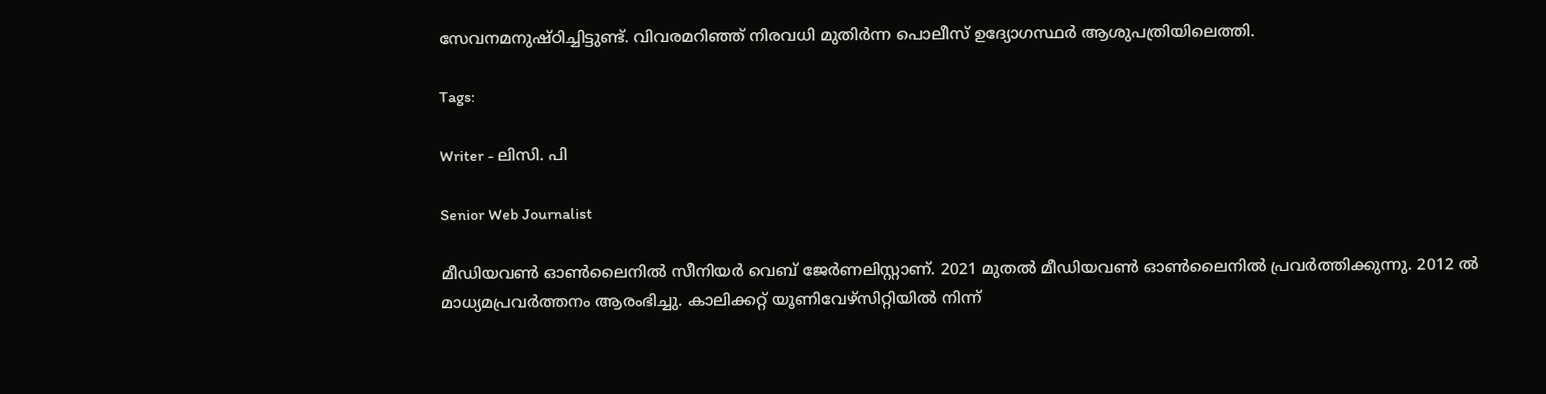സേവനമനുഷ്ഠിച്ചിട്ടുണ്ട്. വിവരമറിഞ്ഞ് നിരവധി മുതിർന്ന പൊലീസ് ഉദ്യോഗസ്ഥർ ആശുപത്രിയിലെത്തി.

Tags:

Writer - ലിസി. പി

Senior Web Journalist

മീഡിയവൺ ഓൺലൈനിൽ സീനിയർ വെബ് ജേർണലിസ്റ്റാണ്. 2021 മുതൽ മീഡിയവൺ ഓൺലൈനിൽ പ്രവർത്തിക്കുന്നു. 2012 ല്‍ മാധ്യമപ്രവര്‍ത്തനം ആരംഭിച്ചു. കാലിക്കറ്റ് യൂണിവേഴ്‌സിറ്റിയിൽ നിന്ന്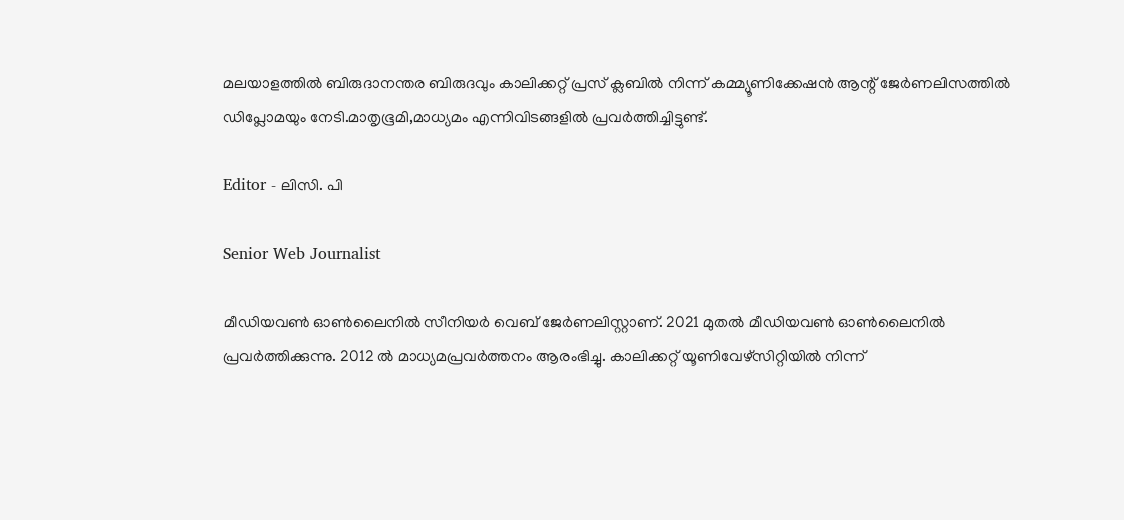മലയാളത്തിൽ ബിരുദാനന്തര ബിരുദവും കാലിക്കറ്റ് പ്രസ് ക്ലബിൽ നിന്ന് കമ്മ്യൂണിക്കേഷൻ ആന്റ് ജേർണലിസത്തിൽ ഡിപ്ലോമയും നേടി.മാതൃഭൂമി,മാധ്യമം എന്നിവിടങ്ങളിൽ പ്രവർത്തിച്ചിട്ടുണ്ട്.

Editor - ലിസി. പി

Senior Web Journalist

മീഡിയവൺ ഓൺലൈനിൽ സീനിയർ വെബ് ജേർണലിസ്റ്റാണ്. 2021 മുതൽ മീഡിയവൺ ഓൺലൈനിൽ പ്രവർത്തിക്കുന്നു. 2012 ല്‍ മാധ്യമപ്രവര്‍ത്തനം ആരംഭിച്ചു. കാലിക്കറ്റ് യൂണിവേഴ്‌സിറ്റിയിൽ നിന്ന്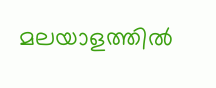മലയാളത്തിൽ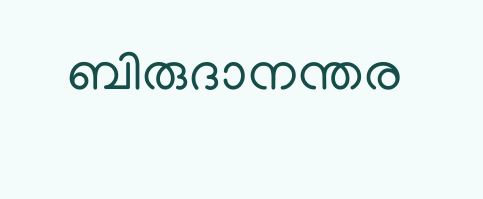ബിരുദാനന്തര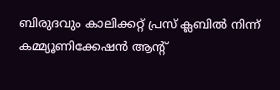ബിരുദവും കാലിക്കറ്റ് പ്രസ് ക്ലബിൽ നിന്ന് കമ്മ്യൂണിക്കേഷൻ ആന്റ്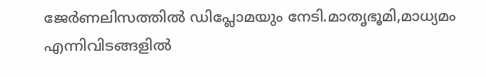ജേർണലിസത്തിൽ ഡിപ്ലോമയും നേടി.മാതൃഭൂമി,മാധ്യമം എന്നിവിടങ്ങളിൽ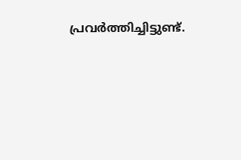പ്രവർത്തിച്ചിട്ടുണ്ട്.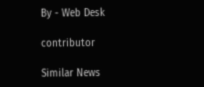By - Web Desk

contributor

Similar News